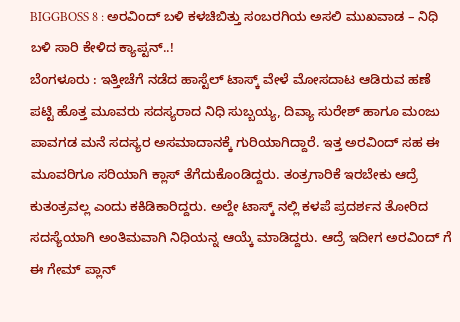BIGGBOSS 8 : ಅರವಿಂದ್ ಬಳಿ ಕಳಚಿಬಿತ್ತು ಸಂಬರಗಿಯ ಅಸಲಿ ಮುಖವಾಡ – ನಿಧಿ ಬಳಿ ಸಾರಿ ಕೇಳಿದ ಕ್ಯಾಪ್ಟನ್..!
ಬೆಂಗಳೂರು : ಇತ್ತೀಚೆಗೆ ನಡೆದ ಹಾಸ್ಟೆಲ್ ಟಾಸ್ಕ್ ವೇಳೆ ಮೋಸದಾಟ ಆಡಿರುವ ಹಣೆ ಪಟ್ಟಿ ಹೊತ್ತ ಮೂವರು ಸದಸ್ಯರಾದ ನಿಧಿ ಸುಬ್ಬಯ್ಯ, ದಿವ್ಯಾ ಸುರೇಶ್ ಹಾಗೂ ಮಂಜು ಪಾವಗಡ ಮನೆ ಸದಸ್ಯರ ಅಸಮಾದಾನಕ್ಕೆ ಗುರಿಯಾಗಿದ್ದಾರೆ. ಇತ್ತ ಅರವಿಂದ್ ಸಹ ಈ ಮೂವರಿಗೂ ಸರಿಯಾಗಿ ಕ್ಲಾಸ್ ತೆಗೆದುಕೊಂಡಿದ್ದರು. ತಂತ್ರಗಾರಿಕೆ ಇರಬೇಕು ಆದ್ರೆ ಕುತಂತ್ರವಲ್ಲ ಎಂದು ಕಕಿಡಿಕಾರಿದ್ದರು. ಅಲ್ದೇ ಟಾಸ್ಕ್ ನಲ್ಲಿ ಕಳಪೆ ಪ್ರದರ್ಶನ ತೋರಿದ ಸದಸ್ಯೆಯಾಗಿ ಅಂತಿಮವಾಗಿ ನಿಧಿಯನ್ನ ಆಯ್ಕೆ ಮಾಡಿದ್ದರು. ಆದ್ರೆ ಇದೀಗ ಅರವಿಂದ್ ಗೆ ಈ ಗೇಮ್ ಪ್ಲಾನ್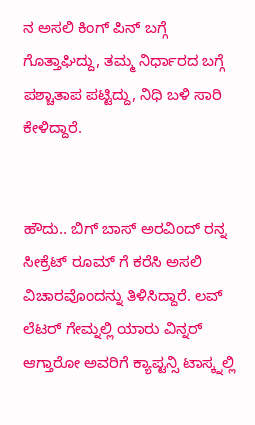ನ ಅಸಲಿ ಕಿಂಗ್ ಪಿನ್ ಬಗ್ಗೆ ಗೊತ್ತಾಘಿದ್ದು, ತಮ್ಮ ನಿರ್ಧಾರದ ಬಗ್ಗೆ ಪಶ್ಚಾತಾಪ ಪಟ್ಟಿದ್ದು, ನಿಧಿ ಬಳಿ ಸಾರಿ ಕೇಳಿದ್ದಾರೆ.


ಹೌದು.. ಬಿಗ್ ಬಾಸ್ ಅರವಿಂದ್ ರನ್ನ ಸೀಕ್ರೆಟ್ ರೂಮ್ ಗೆ ಕರೆಸಿ ಅಸಲಿ ವಿಚಾರವೊಂದನ್ನು ತಿಳಿಸಿದ್ದಾರೆ. ಲವ್ ಲೆಟರ್ ಗೇಮ್ನಲ್ಲಿ ಯಾರು ವಿನ್ನರ್ ಆಗ್ತಾರೋ ಅವರಿಗೆ ಕ್ಯಾಪ್ಟನ್ಸಿ ಟಾಸ್ಕ್ನಲ್ಲಿ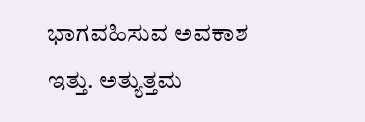ಭಾಗವಹಿಸುವ ಅವಕಾಶ ಇತ್ತು. ಅತ್ಯುತ್ತಮ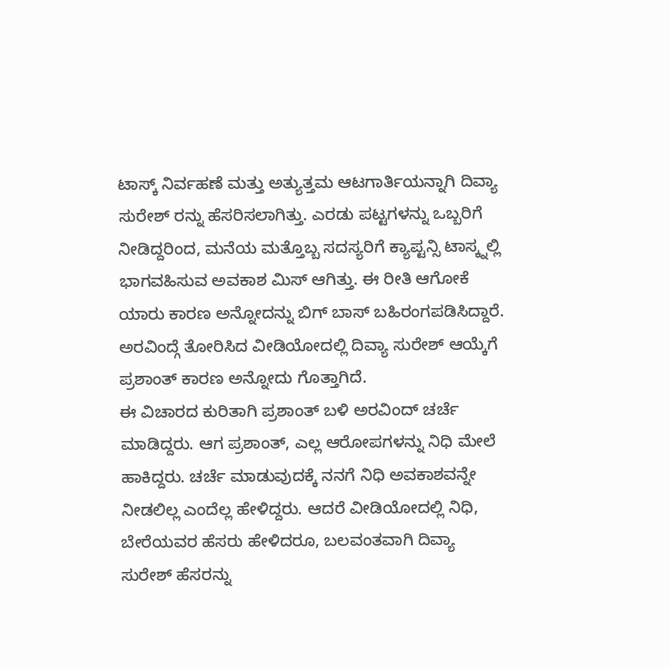ಟಾಸ್ಕ್ ನಿರ್ವಹಣೆ ಮತ್ತು ಅತ್ಯುತ್ತಮ ಆಟಗಾರ್ತಿಯನ್ನಾಗಿ ದಿವ್ಯಾ ಸುರೇಶ್ ರನ್ನು ಹೆಸರಿಸಲಾಗಿತ್ತು. ಎರಡು ಪಟ್ಟಗಳನ್ನು ಒಬ್ಬರಿಗೆ ನೀಡಿದ್ದರಿಂದ, ಮನೆಯ ಮತ್ತೊಬ್ಬ ಸದಸ್ಯರಿಗೆ ಕ್ಯಾಪ್ಟನ್ಸಿ ಟಾಸ್ಕ್ನಲ್ಲಿ ಭಾಗವಹಿಸುವ ಅವಕಾಶ ಮಿಸ್ ಆಗಿತ್ತು. ಈ ರೀತಿ ಆಗೋಕೆ ಯಾರು ಕಾರಣ ಅನ್ನೋದನ್ನು ಬಿಗ್ ಬಾಸ್ ಬಹಿರಂಗಪಡಿಸಿದ್ದಾರೆ. ಅರವಿಂದ್ಗೆ ತೋರಿಸಿದ ವೀಡಿಯೋದಲ್ಲಿ ದಿವ್ಯಾ ಸುರೇಶ್ ಆಯ್ಕೆಗೆ ಪ್ರಶಾಂತ್ ಕಾರಣ ಅನ್ನೋದು ಗೊತ್ತಾಗಿದೆ.
ಈ ವಿಚಾರದ ಕುರಿತಾಗಿ ಪ್ರಶಾಂತ್ ಬಳಿ ಅರವಿಂದ್ ಚರ್ಚೆ ಮಾಡಿದ್ದರು. ಆಗ ಪ್ರಶಾಂತ್, ಎಲ್ಲ ಆರೋಪಗಳನ್ನು ನಿಧಿ ಮೇಲೆ ಹಾಕಿದ್ದರು. ಚರ್ಚೆ ಮಾಡುವುದಕ್ಕೆ ನನಗೆ ನಿಧಿ ಅವಕಾಶವನ್ನೇ ನೀಡಲಿಲ್ಲ ಎಂದೆಲ್ಲ ಹೇಳಿದ್ದರು. ಆದರೆ ವೀಡಿಯೋದಲ್ಲಿ ನಿಧಿ, ಬೇರೆಯವರ ಹೆಸರು ಹೇಳಿದರೂ, ಬಲವಂತವಾಗಿ ದಿವ್ಯಾ ಸುರೇಶ್ ಹೆಸರನ್ನು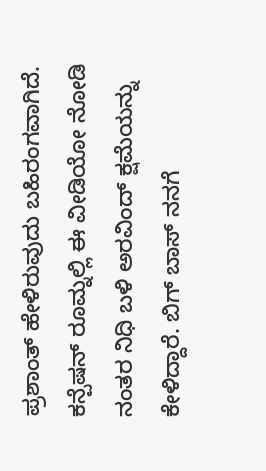ಪ್ರಶಾಂತ್ ಹೇಳಿರುವುದು ಬಹಿರಂಗವಾಗಿದೆ. ಕನ್ಪೆಷನ್ ರೂಮ್ನಲ್ಲಿ ಈ ವೀಡಿಯೋ ನೋಡಿ ನಂತರ ನಿಧಿ ಬಳಿ ಅರವಿಂದ್ ಕ್ಷಮೆಯನ್ನು ಕೇಳಿದ್ದಾರೆ. ಬಿಗ್ ಬಾಸ್ ನನಗೆ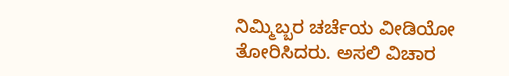ನಿಮ್ಮಿಬ್ಬರ ಚರ್ಚೆಯ ವೀಡಿಯೋ ತೋರಿಸಿದರು. ಅಸಲಿ ವಿಚಾರ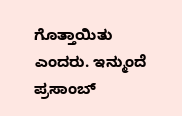ಗೊತ್ತಾಯಿತು ಎಂದರು. ಇನ್ಮುಂದೆ ಪ್ರಸಾಂಬ್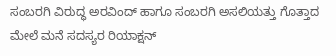ಸಂಬರಗಿ ವಿರುದ್ಧ ಅರವಿಂದ್ ಹಾಗೂ ಸಂಬರಗಿ ಅಸಲಿಯತ್ತು ಗೊತ್ತಾದ ಮೇಲೆ ಮನೆ ಸದಸ್ಯರ ರಿಯಾಕ್ಷನ್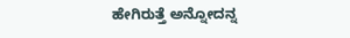ಹೇಗಿರುತ್ತೆ ಅನ್ನೋದನ್ನ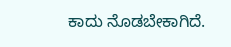ಕಾದು ನೊಡಬೇಕಾಗಿದೆ.